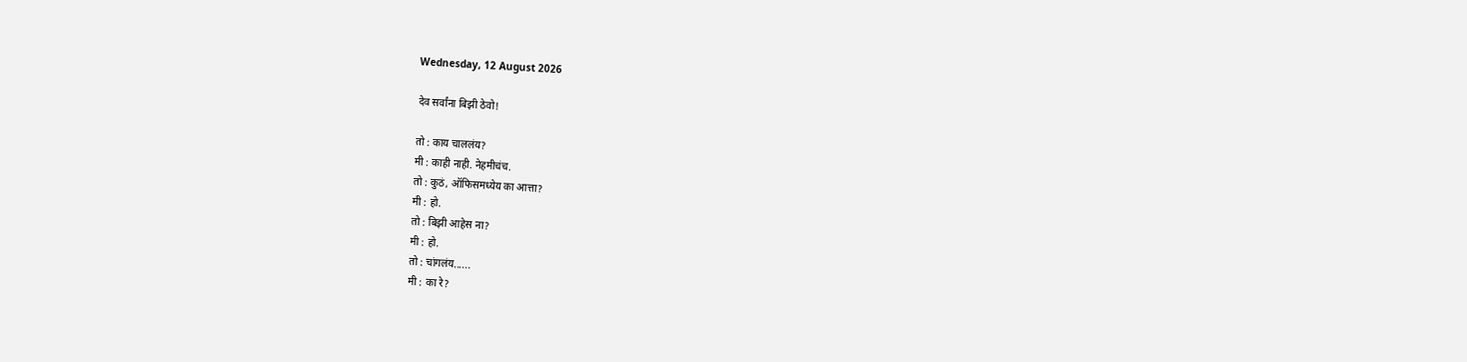Wednesday, 12 August 2026

देव सर्वांना बिझी ठेवो!

तो : काय चाललंय?
मी : काही नाही. नेहमीचंच.
तो : कुठं, ऑफिसमध्येय का आत्ता?
मी : हो.
तो : बिझी आहेस ना?
मी : हो.
तो : चांगलंय......
मी : का रे?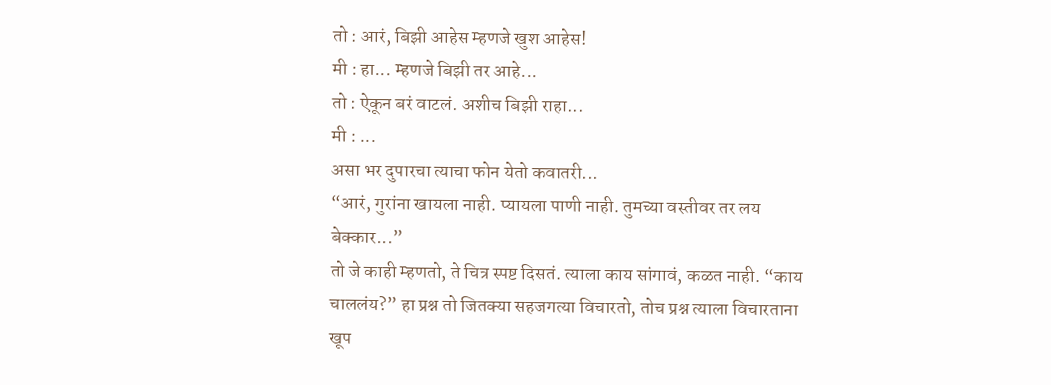तो : आरं, बिझी आहेस म्हणजे खुश आहेस!
मी : हा... म्हणजे बिझी तर आहे...
तो : ऐकून बरं वाटलं. अशीच बिझी राहा...
मी : ...
असा भर दुपारचा त्याचा फोन येतो कवातरी...
“आरं, गुरांना खायला नाही. प्यायला पाणी नाही. तुमच्या वस्तीवर तर लय बेक्कार...”
तो जे काही म्हणतो, ते चित्र स्पष्ट दिसतं. त्याला काय सांगावं, कळत नाही. “काय चाललंय?” हा प्रश्न तो जितक्या सहजगत्या विचारतो, तोच प्रश्न त्याला विचारताना खूप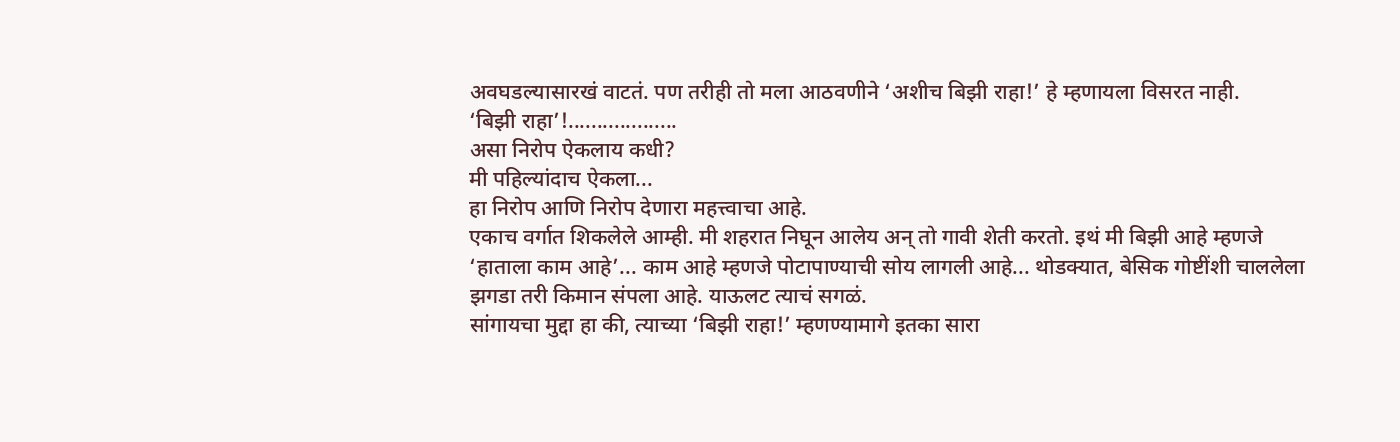अवघडल्यासारखं वाटतं. पण तरीही तो मला आठवणीने ‘अशीच बिझी राहा!’ हे म्हणायला विसरत नाही.
‘बिझी राहा’!...................
असा निरोप ऐकलाय कधी?
मी पहिल्यांदाच ऐकला...
हा निरोप आणि निरोप देणारा महत्त्वाचा आहे.
एकाच वर्गात शिकलेले आम्ही. मी शहरात निघून आलेय अन् तो गावी शेती करतो. इथं मी बिझी आहे म्हणजे ‘हाताला काम आहे’... काम आहे म्हणजे पोटापाण्याची सोय लागली आहे... थोडक्यात, बेसिक गोष्टींशी चाललेला झगडा तरी किमान संपला आहे. याऊलट त्याचं सगळं.
सांगायचा मुद्दा हा की, त्याच्या ‘बिझी राहा!’ म्हणण्यामागे इतका सारा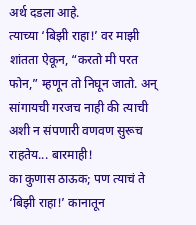अर्थ दडला आहे.
त्याच्या ‘बिझी राहा!’ वर माझी शांतता ऐकून, “करतो मी परत फोन,” म्हणून तो निघून जातो. अन् सांगायची गरजच नाही की त्याची अशी न संपणारी वणवण सुरूच राहतेय... बारमाही!
का कुणास ठाऊक; पण त्याचं ते ‘बिझी राहा!’ कानातून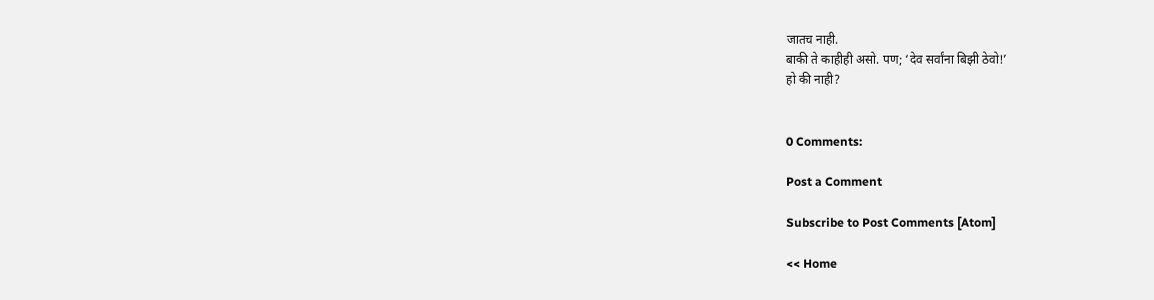जातच नाही.
बाकी ते काहीही असो. पण; ‘देव सर्वांना बिझी ठेवो!’
हो की नाही?


0 Comments:

Post a Comment

Subscribe to Post Comments [Atom]

<< Home